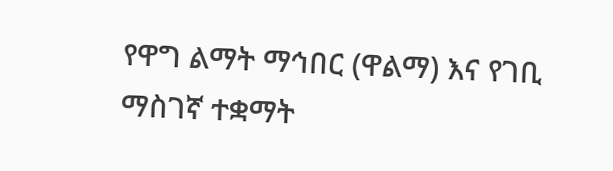የዋግ ልማት ማኅበር (ዋልማ) እና የገቢ ማስገኛ ተቋማት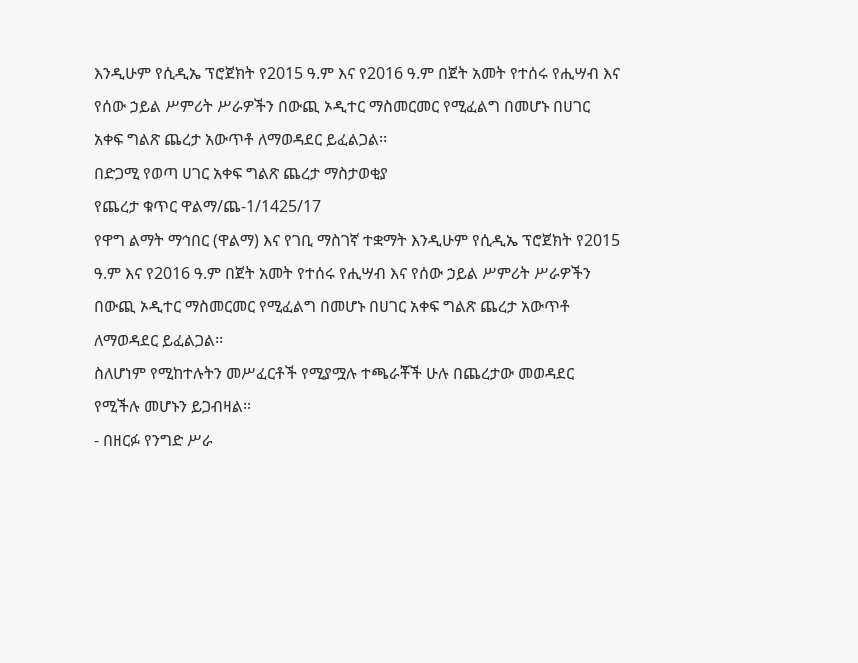እንዲሁም የሲዲኤ ፕሮጀክት የ2015 ዓ.ም እና የ2016 ዓ.ም በጀት አመት የተሰሩ የሒሣብ እና የሰው ኃይል ሥምሪት ሥራዎችን በውጪ ኦዲተር ማስመርመር የሚፈልግ በመሆኑ በሀገር አቀፍ ግልጽ ጨረታ አውጥቶ ለማወዳደር ይፈልጋል፡፡
በድጋሚ የወጣ ሀገር አቀፍ ግልጽ ጨረታ ማስታወቂያ
የጨረታ ቁጥር ዋልማ/ጨ-1/1425/17
የዋግ ልማት ማኅበር (ዋልማ) እና የገቢ ማስገኛ ተቋማት እንዲሁም የሲዲኤ ፕሮጀክት የ2015 ዓ.ም እና የ2016 ዓ.ም በጀት አመት የተሰሩ የሒሣብ እና የሰው ኃይል ሥምሪት ሥራዎችን በውጪ ኦዲተር ማስመርመር የሚፈልግ በመሆኑ በሀገር አቀፍ ግልጽ ጨረታ አውጥቶ ለማወዳደር ይፈልጋል፡፡
ስለሆነም የሚከተሉትን መሥፈርቶች የሚያሟሉ ተጫራቾች ሁሉ በጨረታው መወዳደር የሚችሉ መሆኑን ይጋብዛል፡፡
- በዘርፉ የንግድ ሥራ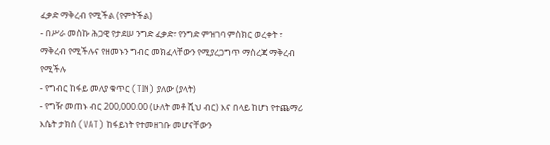ፈቃድ ማቅረብ የሚችል (የምትችል)
- በሥራ መስኩ ሕጋዊ የታደሠ ንግድ ፈቃድ፣ የንግድ ምዝገባ ምስክር ወረቀት ፣ ማቅረብ የሚችሉና የዘመኑን ግብር መክፈላቸውን የሚያረጋግጥ ማስረጃ ማቅረብ የሚችሉ
- የግብር ከፋይ መለያ ቁጥር (TIN) ያለው (ያላት)
- የግዥ መጠኑ ብር 200,000.00 (ሁለት መቶ ሺህ ብር) እና በላይ ከሆነ የተጨማሪ እሴት ታክስ (VAT) ከፋይነት የተመዘገቡ መሆናቸውን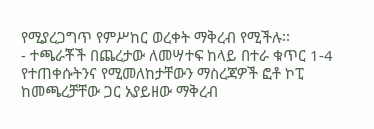የሚያረጋግጥ የምሥከር ወረቀት ማቅረብ የሚችሉ፡፡
- ተጫራቾች በጨረታው ለመሣተፍ ከላይ በተራ ቁጥር 1-4 የተጠቀሱትንና የሚመለከታቸውን ማስረጃዎች ፎቶ ኮፒ ከመጫረቻቸው ጋር አያይዘው ማቅረብ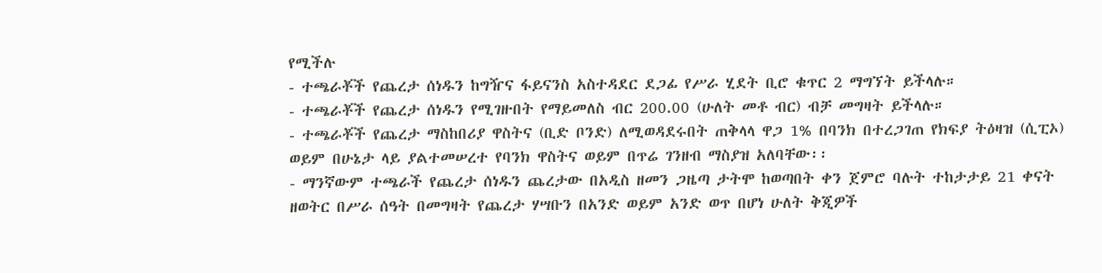የሚችሉ
- ተጫራቾች የጨረታ ሰነዱን ከግዥና ፋይናንስ አስተዳደር ደጋፊ የሥራ ሂደት ቢሮ ቁጥር 2 ማግኘት ይችላሉ።
- ተጫራቾች የጨረታ ሰነዱን የሚገዙበት የማይመለስ ብር 200.00 (ሁለት መቶ ብር) ብቻ መግዛት ይችላሉ።
- ተጫራቾች የጨረታ ማስከበሪያ ዋስትና (ቢድ ቦንድ) ለሚወዳደሩበት ጠቅላላ ዋጋ 1% በባንክ በተረጋገጠ የክፍያ ትዕዛዝ (ሲፒኦ) ወይም በሁኔታ ላይ ያልተመሠረተ የባንክ ዋስትና ወይም በጥሬ ገንዘብ ማስያዝ አለባቸው፡፡
- ማንኛውም ተጫራች የጨረታ ሰነዱን ጨረታው በአዲስ ዘመን ጋዜጣ ታትሞ ከወጣበት ቀን ጀምሮ ባሉት ተከታታይ 21 ቀናት ዘወትር በሥራ ሰዓት በመግዛት የጨረታ ሃሣቡን በአንድ ወይም አንድ ወጥ በሆነ ሁለት ቅጂዎች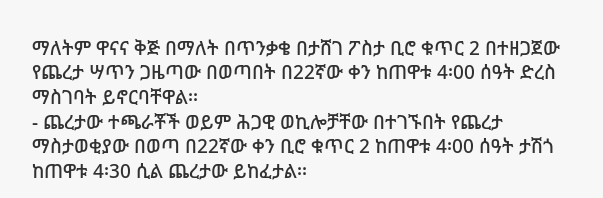ማለትም ዋናና ቅጅ በማለት በጥንቃቄ በታሸገ ፖስታ ቢሮ ቁጥር 2 በተዘጋጀው የጨረታ ሣጥን ጋዜጣው በወጣበት በ22ኛው ቀን ከጠዋቱ 4፡00 ሰዓት ድረስ ማስገባት ይኖርባቸዋል፡፡
- ጨረታው ተጫራቾች ወይም ሕጋዊ ወኪሎቻቸው በተገኙበት የጨረታ ማስታወቂያው በወጣ በ22ኛው ቀን ቢሮ ቁጥር 2 ከጠዋቱ 4፡00 ሰዓት ታሽጎ ከጠዋቱ 4፡30 ሲል ጨረታው ይከፈታል፡፡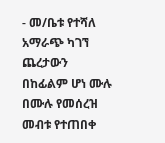- መ/ቤቱ የተሻለ አማራጭ ካገኘ ጨረታውን በከፊልም ሆነ ሙሉ በሙሉ የመሰረዝ መብቱ የተጠበቀ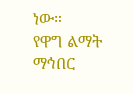ነው።
የዋግ ልማት ማኅበር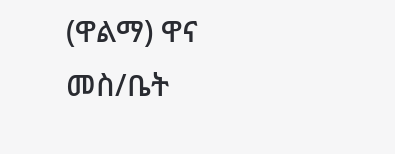(ዋልማ) ዋና መስ/ቤት